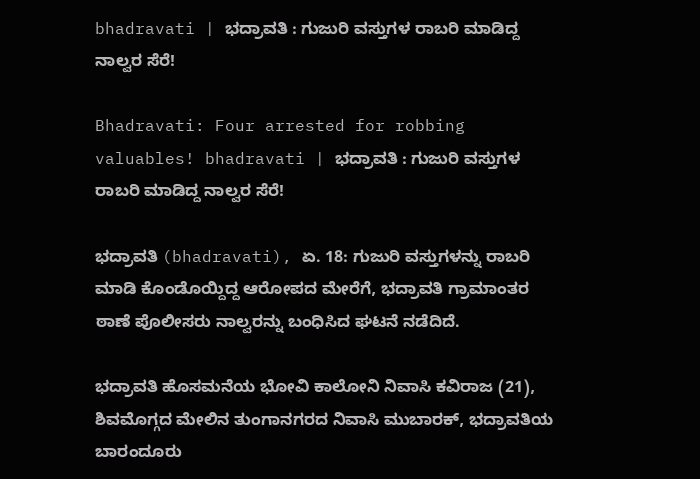bhadravati | ಭದ್ರಾವತಿ : ಗುಜುರಿ ವಸ್ತುಗಳ ರಾಬರಿ ಮಾಡಿದ್ದ ನಾಲ್ವರ ಸೆರೆ!

Bhadravati: Four arrested for robbing valuables! bhadravati | ಭದ್ರಾವತಿ : ಗುಜುರಿ ವಸ್ತುಗಳ ರಾಬರಿ ಮಾಡಿದ್ದ ನಾಲ್ವರ ಸೆರೆ!

ಭದ್ರಾವತಿ (bhadravati), ಏ. 18: ಗುಜುರಿ ವಸ್ತುಗಳನ್ನು ರಾಬರಿ ಮಾಡಿ ಕೊಂಡೊಯ್ದಿದ್ದ ಆರೋಪದ ಮೇರೆಗೆ, ಭದ್ರಾವತಿ ಗ್ರಾಮಾಂತರ ಠಾಣೆ ಪೊಲೀಸರು ನಾಲ್ವರನ್ನು ಬಂಧಿಸಿದ ಘಟನೆ ನಡೆದಿದೆ.

ಭದ್ರಾವತಿ ಹೊಸಮನೆಯ ಭೋವಿ ಕಾಲೋನಿ ನಿವಾಸಿ ಕವಿರಾಜ (21), ಶಿವಮೊಗ್ಗದ ಮೇಲಿನ ತುಂಗಾನಗರದ ನಿವಾಸಿ ಮುಬಾರಕ್, ಭದ್ರಾವತಿಯ ಬಾರಂದೂರು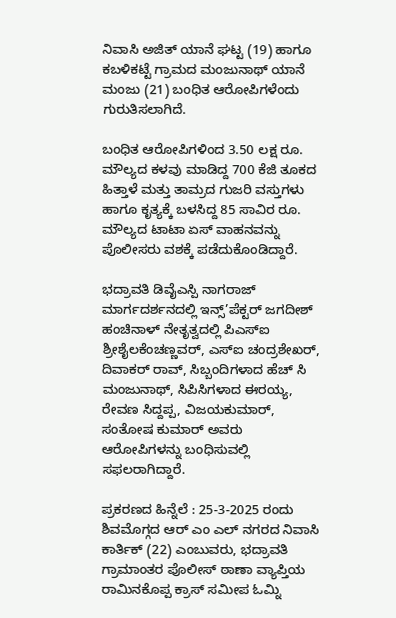ನಿವಾಸಿ ಅಜಿತ್ ಯಾನೆ ಘಟ್ಟ (19) ಹಾಗೂ ಕಬಳಿಕಟ್ಟೆ ಗ್ರಾಮದ ಮಂಜುನಾಥ್ ಯಾನೆ ಮಂಜು (21) ಬಂಧಿತ ಆರೋಪಿಗಳೆಂದು ಗುರುತಿಸಲಾಗಿದೆ.

ಬಂಧಿತ ಆರೋಪಿಗಳಿಂದ 3.50 ಲಕ್ಷ ರೂ. ಮೌಲ್ಯದ ಕಳವು ಮಾಡಿದ್ದ 700 ಕೆಜಿ ತೂಕದ ಹಿತ್ತಾಳೆ ಮತ್ತು ತಾಮ್ರದ ಗುಜರಿ ವಸ್ತುಗಳು ಹಾಗೂ ಕೃತ್ಯಕ್ಕೆ ಬಳಸಿದ್ದ 85 ಸಾವಿರ ರೂ. ಮೌಲ್ಯದ ಟಾಟಾ ಏಸ್ ವಾಹನವನ್ನು ಪೊಲೀಸರು ವಶಕ್ಕೆ ಪಡೆದುಕೊಂಡಿದ್ದಾರೆ.

ಭದ್ರಾವತಿ ಡಿವೈಎಸ್ಪಿ ನಾಗರಾಜ್ ಮಾರ್ಗದರ್ಶನದಲ್ಲಿ ಇನ್ಸ್’ಪೆಕ್ಟರ್ ಜಗದೀಶ್ ಹಂಚಿನಾಳ್ ನೇತೃತ್ವದಲ್ಲಿ ಪಿಎಸ್ಐ ಶ್ರೀಶೈಲಕೆಂಚಣ್ಣವರ್, ಎಸ್ಐ ಚಂದ್ರಶೇಖರ್, ದಿವಾಕರ್ ರಾವ್, ಸಿಬ್ಬಂದಿಗಳಾದ ಹೆಚ್ ಸಿ ಮಂಜುನಾಥ್, ಸಿಪಿಸಿಗಳಾದ ಈರಯ್ಯ, ರೇವಣ ಸಿದ್ದಪ್ಪ, ವಿಜಯಕುಮಾರ್, ಸಂತೋಷ ಕುಮಾರ್ ಅವರು ಆರೋಪಿಗಳನ್ನು ಬಂಧಿಸುವಲ್ಲಿ ಸಫಲರಾಗಿದ್ದಾರೆ.

ಪ್ರಕರಣದ ಹಿನ್ನೆಲೆ : 25-3-2025 ರಂದು ಶಿವಮೊಗ್ಗದ ಆರ್ ಎಂ ಎಲ್ ನಗರದ ನಿವಾಸಿ ಕಾರ್ತಿಕ್ (22) ಎಂಬುವರು, ಭದ್ರಾವತಿ ಗ್ರಾಮಾಂತರ ಪೊಲೀಸ್ ಠಾಣಾ ವ್ಯಾಪ್ತಿಯ ರಾಮಿನಕೊಪ್ಪ ಕ್ರಾಸ್ ಸಮೀಪ ಓಮ್ನಿ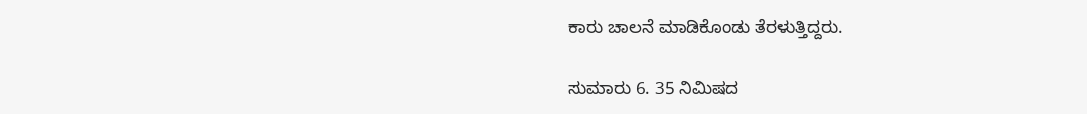ಕಾರು ಚಾಲನೆ ಮಾಡಿಕೊಂಡು ತೆರಳುತ್ತಿದ್ದರು.

ಸುಮಾರು 6. 35 ನಿಮಿಷದ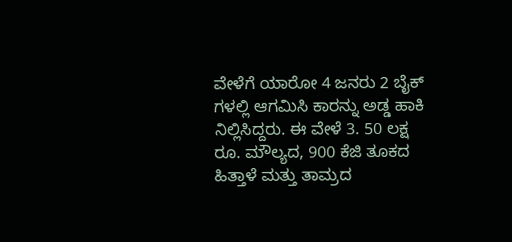ವೇಳೆಗೆ ಯಾರೋ 4 ಜನರು 2 ಬೈಕ್ ಗಳಲ್ಲಿ ಆಗಮಿಸಿ ಕಾರನ್ನು ಅಡ್ಡ ಹಾಕಿ ನಿಲ್ಲಿಸಿದ್ದರು. ಈ ವೇಳೆ 3. 50 ಲಕ್ಷ ರೂ. ಮೌಲ್ಯದ, 900 ಕೆಜಿ ತೂಕದ ಹಿತ್ತಾಳೆ ಮತ್ತು ತಾಮ್ರದ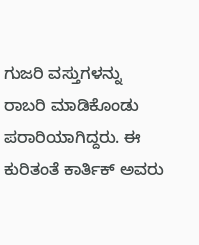ಗುಜರಿ ವಸ್ತುಗಳನ್ನು ರಾಬರಿ ಮಾಡಿಕೊಂಡು ಪರಾರಿಯಾಗಿದ್ದರು. ಈ ಕುರಿತಂತೆ ಕಾರ್ತಿಕ್ ಅವರು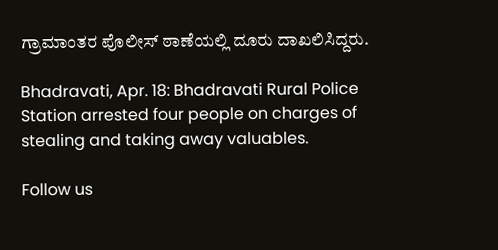ಗ್ರಾಮಾಂತರ ಪೊಲೀಸ್ ಠಾಣೆಯಲ್ಲಿ ದೂರು ದಾಖಲಿಸಿದ್ದರು.

Bhadravati, Apr. 18: Bhadravati Rural Police Station arrested four people on charges of stealing and taking away valuables.

Follow us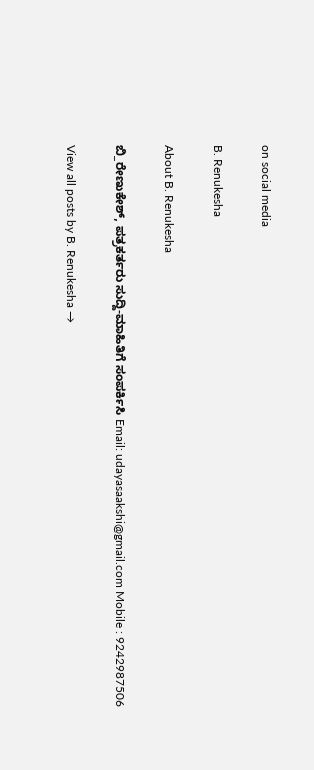on social media

B. Renukesha

About B. Renukesha

ಬಿ_ರೇಣುಕೇಶ್, ಪತ್ರಕರ್ತರು ಸುದ್ದಿ-ಮಾಹಿತಿಗೆ ಸಂಪರ್ಕಿಸಿ Email: udayasaakshi@gmail.com Mobile : 9242987506

View all posts by B. Renukesha →